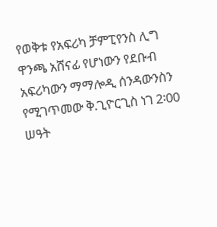የወቅቱ የአፍሪካ ቻምፒየንስ ሊግ ዋንጫ አሸናፊ የሆነውን የደቡብ አፍሪካውን ማማሎዲ ሰንዳውንስን የሚገጥመው ቅ.ጊዮርጊስ ነገ 2፡00 ሠዓት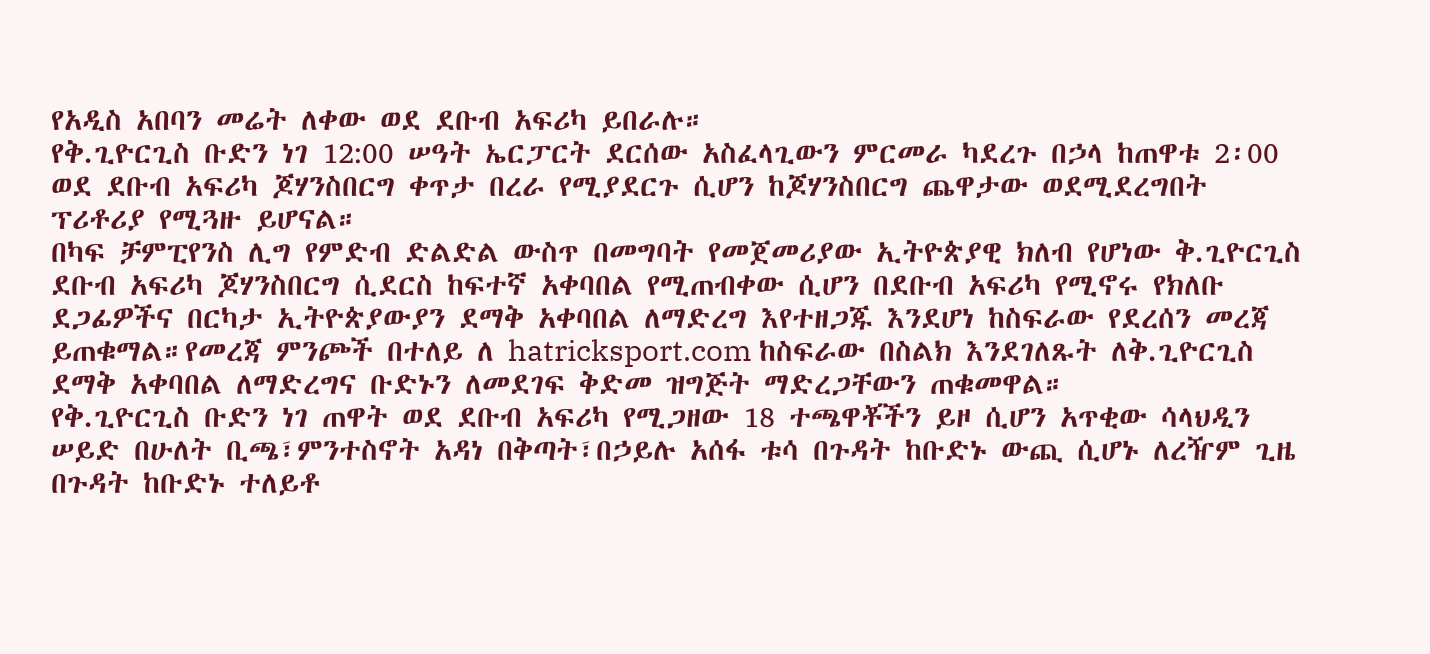የአዲስ አበባን መሬት ለቀው ወደ ደቡብ አፍሪካ ይበራሉ።
የቅ.ጊዮርጊስ ቡድን ነገ 12:00 ሠዓት ኤርፓርት ደርሰው አስፈላጊውን ምርመራ ካደረጉ በኃላ ከጠዋቱ 2፡00 ወደ ደቡብ አፍሪካ ጆሃንስበርግ ቀጥታ በረራ የሚያደርጉ ሲሆን ከጆሃንስበርግ ጨዋታው ወደሚደረግበት ፕሪቶሪያ የሚጓዙ ይሆናል።
በካፍ ቻምፒየንስ ሊግ የምድብ ድልድል ውስጥ በመግባት የመጀመሪያው ኢትዮጵያዊ ክለብ የሆነው ቅ.ጊዮርጊስ ደቡብ አፍሪካ ጆሃንስበርግ ሲደርስ ከፍተኛ አቀባበል የሚጠብቀው ሲሆን በደቡብ አፍሪካ የሚኖሩ የክለቡ ደጋፊዎችና በርካታ ኢትዮጵያውያን ደማቅ አቀባበል ለማድረግ እየተዘጋጁ እንደሆነ ከስፍራው የደረሰን መረጃ ይጠቁማል።የመረጃ ምንጮች በተለይ ለ hatricksport.com ከስፍራው በስልክ እንደገለጹት ለቅ.ጊዮርጊስ ደማቅ አቀባበል ለማድረግና ቡድኑን ለመደገፍ ቅድመ ዝግጅት ማድረጋቸውን ጠቁመዋል።
የቅ.ጊዮርጊስ ቡድን ነገ ጠዋት ወደ ደቡብ አፍሪካ የሚጋዘው 18 ተጫዋቾችን ይዞ ሲሆን አጥቂው ሳላህዲን ሠይድ በሁለት ቢጫ፣ምንተስኖት አዳነ በቅጣት፣በኃይሉ አሰፋ ቱሳ በጉዳት ከቡድኑ ውጪ ሲሆኑ ለረዥም ጊዜ በጉዳት ከቡድኑ ተለይቶ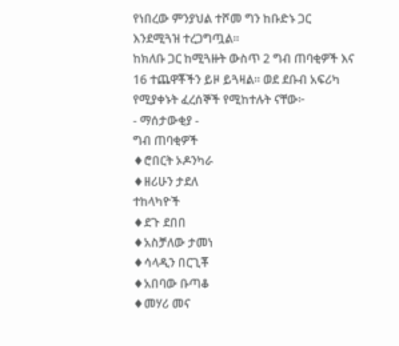የነበረው ምንያህል ተሾመ ግን ከቡድኑ ጋር እንደሚጓዝ ተረጋግጧል።
ከክለቡ ጋር ከሚጓዙት ውስጥ 2 ግብ ጠባቂዎች እና 16 ተጨዋቾችን ይዞ ይጓዛል። ወደ ደቡብ አፍሪካ የሚያቀኑት ፈረሰኞች የሚከተሉት ናቸው፦
- ማሰታውቂያ -
ግብ ጠባቂዎች
♦ሮበርት ኦዶንካራ
♦ዘሪሁን ታደለ
ተከላካዮች
♦ደጉ ደበበ
♦አስቻለው ታመነ
♦ሳላዲን በርጊቾ
♦አበባው ቡጣቆ
♦መሃሪ መና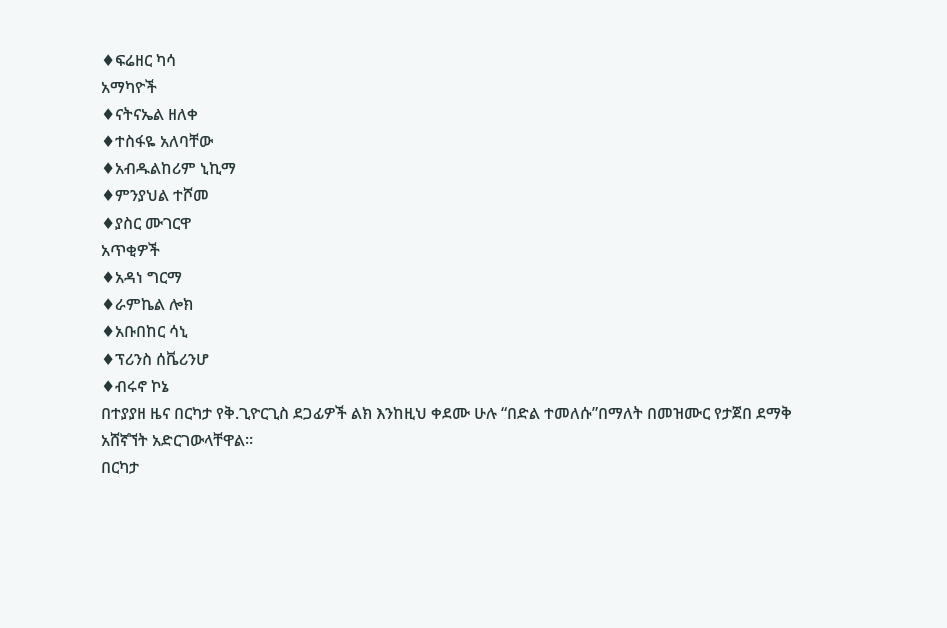♦ፍሬዘር ካሳ
አማካዮች
♦ናትናኤል ዘለቀ
♦ተስፋዬ አለባቸው
♦አብዱልከሪም ኒኪማ
♦ምንያህል ተሾመ
♦ያስር ሙገርዋ
አጥቂዎች
♦አዳነ ግርማ
♦ራምኬል ሎክ
♦አቡበከር ሳኒ
♦ፕሪንስ ሰቬሪንሆ
♦ብሩኖ ኮኔ
በተያያዘ ዜና በርካታ የቅ.ጊዮርጊስ ደጋፊዎች ልክ እንከዚህ ቀደሙ ሁሉ “በድል ተመለሱ”በማለት በመዝሙር የታጀበ ደማቅ አሸኛኘት አድርገውላቸዋል።
በርካታ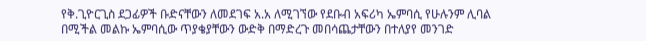የቅ.ጊዮርጊስ ደጋፊዎች ቡድናቸውን ለመደገፍ አ.አ ለሚገኘው የደቡብ አፍሪካ ኤምባሲ የሁሉንም ሊባል በሚችል መልኩ ኤምባሲው ጥያቄያቸውን ውድቅ በማድረጉ መበሳጨታቸውን በተለያየ መንገድ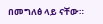በመግለፅ ላይ ናቸው።